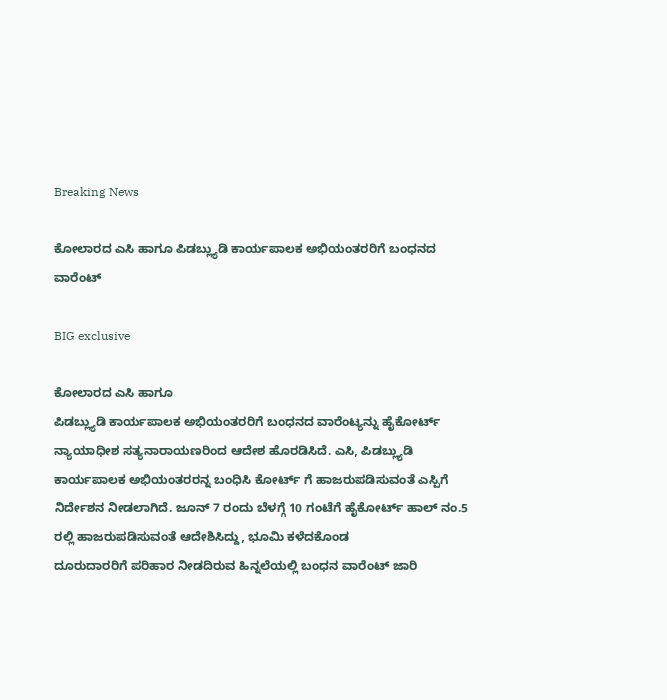Breaking News

ಕೋಲಾರದ ಎಸಿ ಹಾಗೂ ಪಿಡಬ್ಲ್ಯುಡಿ ಕಾರ್ಯಪಾಲಕ ಅಭಿಯಂತರರಿಗೆ ಬಂಧನದ ವಾರೆಂಟ್

BIG exclusive

ಕೋಲಾರದ ಎಸಿ ಹಾಗೂ
ಪಿಡಬ್ಲ್ಯುಡಿ ಕಾರ್ಯಪಾಲಕ ಅಭಿಯಂತರರಿಗೆ ಬಂಧನದ ವಾರೆಂಟ್ಯನ್ನು ಹೈಕೋರ್ಟ್ ನ್ಯಾಯಾಧೀಶ ಸತ್ಯನಾರಾಯಣರಿಂದ ಆದೇಶ ಹೊರಡಿಸಿದೆ. ಎಸಿ, ಪಿಡಬ್ಲ್ಯುಡಿ
ಕಾರ್ಯಪಾಲಕ ಅಭಿಯಂತರರನ್ನ ಬಂಧಿಸಿ ಕೋರ್ಟ್ ಗೆ ಹಾಜರುಪಡಿಸುವಂತೆ ಎಸ್ಪಿಗೆ ನಿರ್ದೇಶನ ನೀಡಲಾಗಿದೆ. ಜೂನ್ 7 ರಂದು ಬೆಳಗ್ಗೆ 10 ಗಂಟೆಗೆ ಹೈಕೋರ್ಟ್ ಹಾಲ್ ನಂ.5 ರಲ್ಲಿ ಹಾಜರುಪಡಿಸುವಂತೆ ಆದೇಶಿಸಿದ್ದು, ಭೂಮಿ ಕಳೆದಕೊಂಡ
ದೂರುದಾರರಿಗೆ ಪರಿಹಾರ ನೀಡದಿರುವ ಹಿನ್ನಲೆಯಲ್ಲಿ ಬಂಧನ ವಾರೆಂಟ್ ಜಾರಿ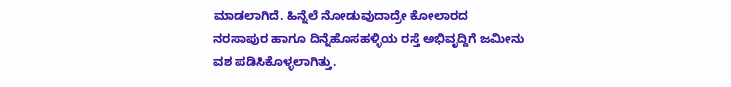ಮಾಡಲಾಗಿದೆ. ಹಿನ್ನೆಲೆ ನೋಡುವುದಾದ್ರೇ ಕೋಲಾರದ
ನರಸಾಪುರ ಹಾಗೂ ದಿನ್ನೆಹೊಸಹಳ್ಳಿಯ ರಸ್ತೆ ಅಭಿವೃದ್ದಿಗೆ ಜಮೀನು ವಶ ಪಡಿಸಿಕೊಳ್ಳಲಾಗಿತ್ತು.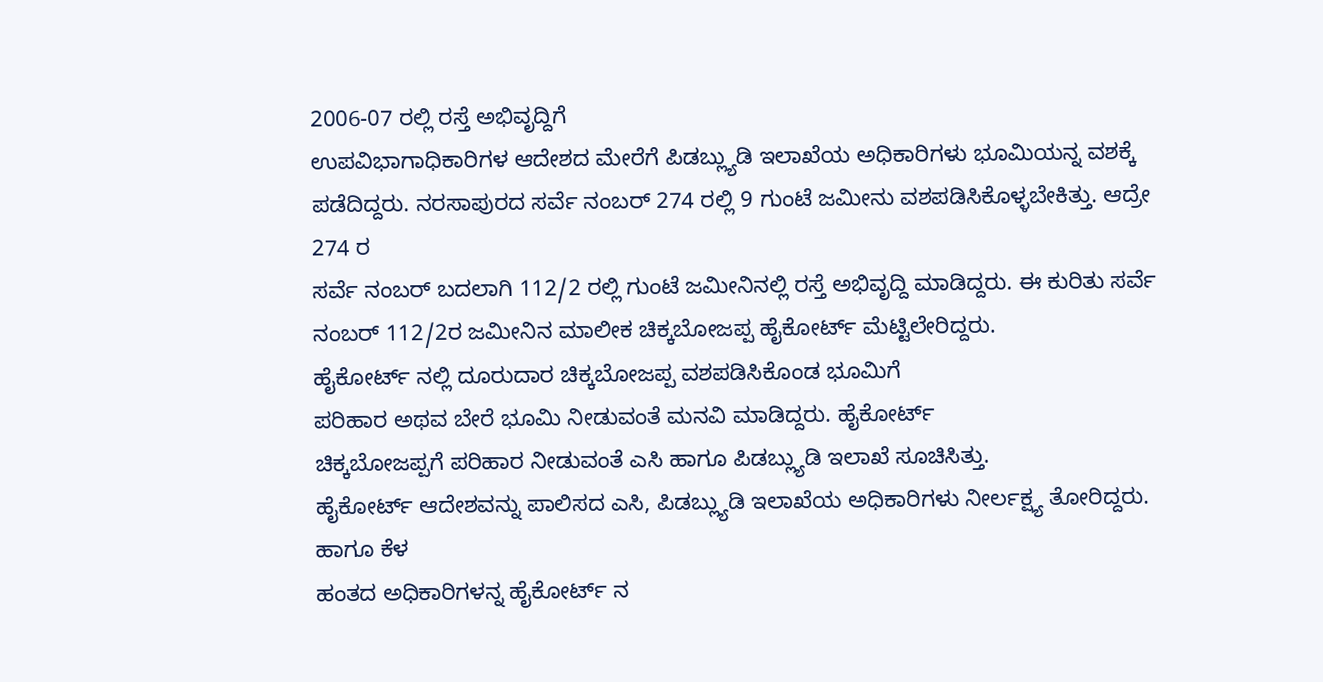2006-07 ರಲ್ಲಿ ರಸ್ತೆ ಅಭಿವೃದ್ದಿಗೆ
ಉಪವಿಭಾಗಾಧಿಕಾರಿಗಳ ಆದೇಶದ ಮೇರೆಗೆ ಪಿಡಬ್ಲ್ಯುಡಿ ಇಲಾಖೆಯ ಅಧಿಕಾರಿಗಳು ಭೂಮಿಯನ್ನ ವಶಕ್ಕೆ
ಪಡೆದಿದ್ದರು. ನರಸಾಪುರದ ಸರ್ವೆ ನಂಬರ್ 274 ರಲ್ಲಿ 9 ಗುಂಟೆ ಜಮೀನು ವಶಪಡಿಸಿಕೊಳ್ಳಬೇಕಿತ್ತು. ಆದ್ರೇ 274 ರ
ಸರ್ವೆ ನಂಬರ್ ಬದಲಾಗಿ 112/2 ರಲ್ಲಿ ಗುಂಟೆ ಜಮೀನಿನಲ್ಲಿ ರಸ್ತೆ ಅಭಿವೃದ್ದಿ ಮಾಡಿದ್ದರು. ಈ ಕುರಿತು ಸರ್ವೆ ನಂಬರ್ 112/2ರ ಜಮೀನಿನ ಮಾಲೀಕ ಚಿಕ್ಕಬೋಜಪ್ಪ ಹೈಕೋರ್ಟ್ ಮೆಟ್ಟಿಲೇರಿದ್ದರು.
ಹೈಕೋರ್ಟ್ ನಲ್ಲಿ ದೂರುದಾರ ಚಿಕ್ಕಬೋಜಪ್ಪ ವಶಪಡಿಸಿಕೊಂಡ ಭೂಮಿಗೆ
ಪರಿಹಾರ ಅಥವ ಬೇರೆ ಭೂಮಿ ನೀಡುವಂತೆ ಮನವಿ ಮಾಡಿದ್ದರು. ಹೈಕೋರ್ಟ್
ಚಿಕ್ಕಬೋಜಪ್ಪಗೆ ಪರಿಹಾರ ನೀಡುವಂತೆ ಎಸಿ ಹಾಗೂ ಪಿಡಬ್ಲ್ಯುಡಿ ಇಲಾಖೆ ಸೂಚಿಸಿತ್ತು.
ಹೈಕೋರ್ಟ್ ಆದೇಶವನ್ನು ಪಾಲಿಸದ ಎಸಿ, ಪಿಡಬ್ಲ್ಯುಡಿ ಇಲಾಖೆಯ ಅಧಿಕಾರಿಗಳು ನೀರ್ಲಕ್ಷ್ಯ ತೋರಿದ್ದರು. ಹಾಗೂ ಕೆಳ
ಹಂತದ ಅಧಿಕಾರಿಗಳನ್ನ ಹೈಕೋರ್ಟ್ ನ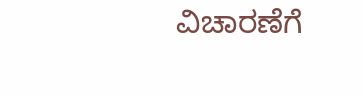ವಿಚಾರಣೆಗೆ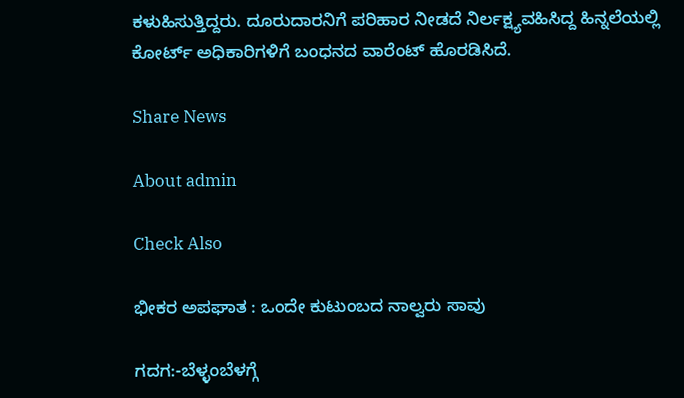ಕಳುಹಿಸುತ್ತಿದ್ದರು. ದೂರುದಾರನಿಗೆ ಪರಿಹಾರ ನೀಡದೆ ನಿರ್ಲಕ್ಷ್ಯವಹಿಸಿದ್ದ ಹಿನ್ನಲೆಯಲ್ಲಿ
ಕೋರ್ಟ್ ಅಧಿಕಾರಿಗಳಿಗೆ ಬಂಧನದ ವಾರೆಂಟ್ ಹೊರಡಿಸಿದೆ.

Share News

About admin

Check Also

ಭೀಕರ ಅಪಘಾತ : ಒಂದೇ ಕುಟುಂಬದ ನಾಲ್ವರು ಸಾವು

ಗದಗ:-ಬೆಳ್ಳಂಬೆಳಗ್ಗೆ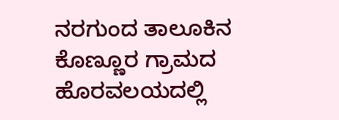ನರಗುಂದ ತಾಲೂಕಿನ ಕೊಣ್ಣೂರ ಗ್ರಾಮದ ಹೊರವಲಯದಲ್ಲಿ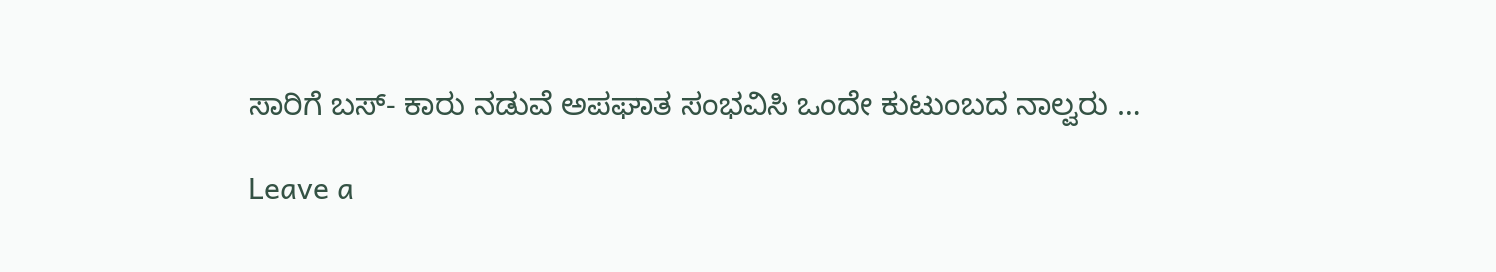ಸಾರಿಗೆ ಬಸ್- ಕಾರು ನಡುವೆ ಅಪಘಾತ ಸಂಭವಿಸಿ ಒಂದೇ ಕುಟುಂಬದ ನಾಲ್ವರು …

Leave a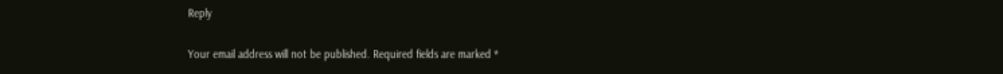Reply

Your email address will not be published. Required fields are marked *